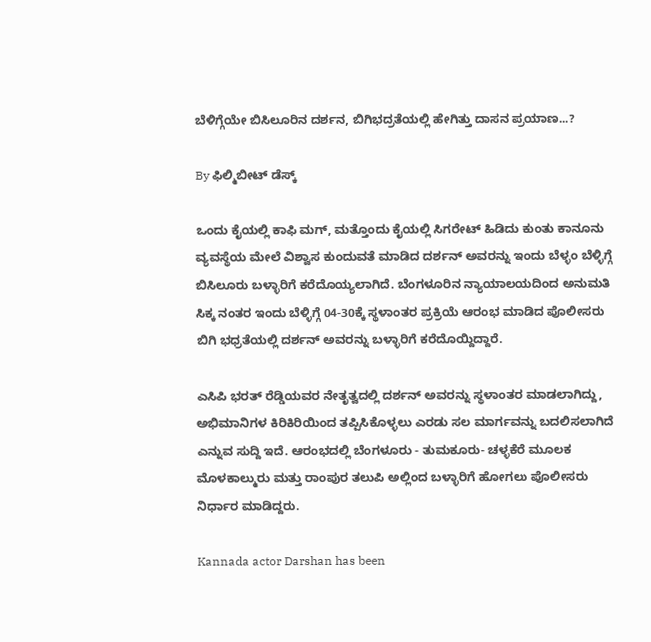ಬೆಳಿಗ್ಗೆಯೇ ಬಿಸಿಲೂರಿನ ದರ್ಶನ, ಬಿಗಿಭದ್ರತೆಯಲ್ಲಿ ಹೇಗಿತ್ತು ದಾಸನ ಪ್ರಯಾಣ...?

By ಫಿಲ್ಮಿಬೀಟ್ ಡೆಸ್ಕ್

ಒಂದು ಕೈಯಲ್ಲಿ ಕಾಫಿ ಮಗ್, ಮತ್ತೊಂದು ಕೈಯಲ್ಲಿ ಸಿಗರೇಟ್ ಹಿಡಿದು ಕುಂತು ಕಾನೂನು ವ್ಯವಸ್ಥೆಯ ಮೇಲೆ ವಿಶ್ವಾಸ ಕುಂದುವತೆ ಮಾಡಿದ ದರ್ಶನ್ ಅವರನ್ನು ಇಂದು ಬೆಳ್ಳಂ ಬೆಳ್ಳಿಗ್ಗೆ ಬಿಸಿಲೂರು ಬಳ್ಳಾರಿಗೆ ಕರೆದೊಯ್ಯಲಾಗಿದೆ. ಬೆಂಗಳೂರಿನ ನ್ಯಾಯಾಲಯದಿಂದ ಅನುಮತಿ ಸಿಕ್ಕ ನಂತರ ಇಂದು ಬೆಳ್ಳಿಗ್ಗೆ 04-30ಕ್ಕೆ ಸ್ಥಳಾಂತರ ಪ್ರಕ್ರಿಯೆ ಆರಂಭ ಮಾಡಿದ ಪೊಲೀಸರು ಬಿಗಿ ಭಧ್ರತೆಯಲ್ಲಿ ದರ್ಶನ್ ಅವರನ್ನು ಬಳ್ಳಾರಿಗೆ ಕರೆದೊಯ್ದಿದ್ದಾರೆ.

ಎಸಿಪಿ ಭರತ್ ರೆಡ್ಡಿಯವರ ನೇತೃತ್ವದಲ್ಲಿ ದರ್ಶನ್ ಅವರನ್ನು ಸ್ಥಳಾಂತರ ಮಾಡಲಾಗಿದ್ದು, ಅಭಿಮಾನಿಗಳ ಕಿರಿಕಿರಿಯಿಂದ ತಪ್ಪಿಸಿಕೊಳ್ಳಲು ಎರಡು ಸಲ ಮಾರ್ಗವನ್ನು ಬದಲಿಸಲಾಗಿದೆ ಎನ್ನುವ ಸುದ್ದಿ ಇದೆ. ಆರಂಭದಲ್ಲಿ ಬೆಂಗಳೂರು - ತುಮಕೂರು- ಚಳ್ಳಕೆರೆ ಮೂಲಕ ಮೊಳಕಾಲ್ಮುರು ಮತ್ತು ರಾಂಪುರ ತಲುಪಿ ಅಲ್ಲಿಂದ ಬಳ್ಳಾರಿಗೆ ಹೋಗಲು ಪೊಲೀಸರು ನಿರ್ಧಾರ ಮಾಡಿದ್ದರು.

Kannada actor Darshan has been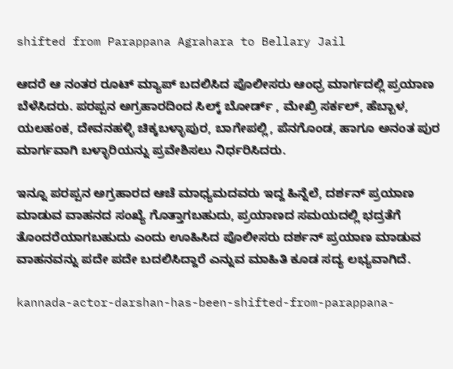shifted from Parappana Agrahara to Bellary Jail

ಆದರೆ ಆ ನಂತರ ರೂಟ್ ಮ್ಯಾಪ್ ಬದಲಿಸಿದ ಪೊಲೀಸರು ಆಂಧ್ರ ಮಾರ್ಗದಲ್ಲಿ ಪ್ರಯಾಣ ಬೆಳೆಸಿದರು. ಪರಪ್ಪನ ಅಗ್ರಹಾರದಿಂದ ಸಿಲ್ಕ್ ಬೋರ್ಡ್ , ಮೇಖ್ರಿ ಸರ್ಕಲ್, ಹೆಬ್ಬಾಳ, ಯಲಹಂಕ, ದೇವನಹಳ್ಳಿ ಚಿಕ್ಕಬಳ್ಳಾಪುರ, ಬಾಗೇಪಲ್ಲಿ, ಪೆನಗೊಂಡ, ಹಾಗೂ ಅನಂತ ಪುರ ಮಾರ್ಗವಾಗಿ ಬಳ್ಳಾರಿಯನ್ನು ಪ್ರವೇಶಿಸಲು ನಿರ್ಧರಿಸಿದರು.

ಇನ್ನೂ ಪರಪ್ಪನ ಅಗ್ರಹಾರದ ಆಚೆ ಮಾಧ್ಯಮದವರು ಇದ್ದ ಹಿನ್ನೆಲೆ, ದರ್ಶನ್ ಪ್ರಯಾಣ ಮಾಡುವ ವಾಹನದ ಸಂಖ್ಯೆ ಗೊತ್ತಾಗಬಹುದು, ಪ್ರಯಾಣದ ಸಮಯದಲ್ಲಿ ಭದ್ರತೆಗೆ ತೊಂದರೆಯಾಗಬಹುದು ಎಂದು ಊಹಿಸಿದ ಪೊಲೀಸರು ದರ್ಶನ್ ಪ್ರಯಾಣ ಮಾಡುವ ವಾಹನವನ್ನು ಪದೇ ಪದೇ ಬದಲಿಸಿದ್ದಾರೆ ಎನ್ನುವ ಮಾಹಿತಿ ಕೂಡ ಸದ್ಯ ಲಭ್ಯವಾಗಿದೆ.

kannada-actor-darshan-has-been-shifted-from-parappana-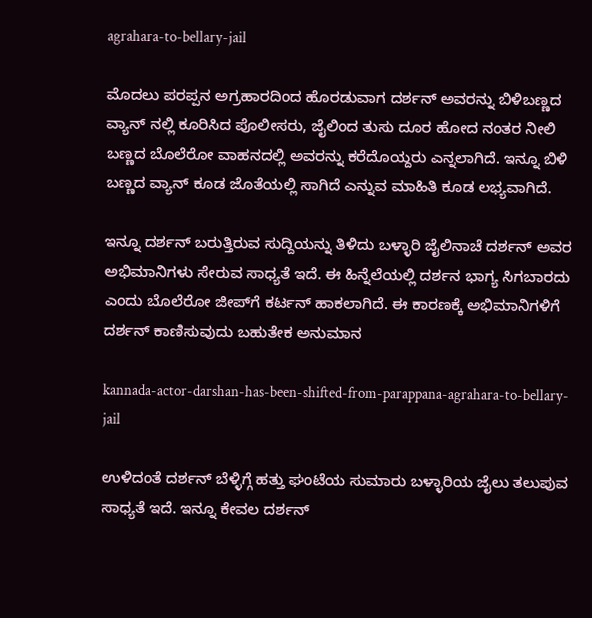agrahara-to-bellary-jail

ಮೊದಲು ಪರಪ್ಪನ ಅಗ್ರಹಾರದಿಂದ ಹೊರಡುವಾಗ ದರ್ಶನ್ ಅವರನ್ನು ಬಿಳಿಬಣ್ಣದ ವ್ಯಾನ್ ನಲ್ಲಿ ಕೂರಿಸಿದ ಪೊಲೀಸರು, ಜೈಲಿಂದ ತುಸು ದೂರ ಹೋದ ನಂತರ ನೀಲಿ ಬಣ್ಣದ ಬೊಲೆರೋ ವಾಹನದಲ್ಲಿ ಅವರನ್ನು ಕರೆದೊಯ್ದರು ಎನ್ನಲಾಗಿದೆ. ಇನ್ನೂ ಬಿಳಿ ಬಣ್ಣದ ವ್ಯಾನ್ ಕೂಡ ಜೊತೆಯಲ್ಲಿ ಸಾಗಿದೆ ಎನ್ನುವ ಮಾಹಿತಿ ಕೂಡ ಲಭ್ಯವಾಗಿದೆ.

ಇನ್ನೂ ದರ್ಶನ್ ಬರುತ್ತಿರುವ ಸುದ್ದಿಯನ್ನು ತಿಳಿದು ಬಳ್ಳಾರಿ ಜೈಲಿನಾಚೆ ದರ್ಶನ್ ಅವರ ಅಭಿಮಾನಿಗಳು ಸೇರುವ ಸಾಧ್ಯತೆ ಇದೆ. ಈ ಹಿನ್ನೆಲೆಯಲ್ಲಿ ದರ್ಶನ ಭಾಗ್ಯ ಸಿಗಬಾರದು ಎಂದು ಬೊಲೆರೋ ಜೀಪ್‌ಗೆ ಕರ್ಟನ್ ಹಾಕಲಾಗಿದೆ. ಈ ಕಾರಣಕ್ಕೆ ಅಭಿಮಾನಿಗಳಿಗೆ ದರ್ಶನ್ ಕಾಣಿಸುವುದು ಬಹುತೇಕ ಅನುಮಾನ

kannada-actor-darshan-has-been-shifted-from-parappana-agrahara-to-bellary-jail

ಉಳಿದಂತೆ ದರ್ಶನ್ ಬೆಳ್ಳಿಗ್ಗೆ ಹತ್ತು ಘಂಟೆಯ ಸುಮಾರು ಬಳ್ಳಾರಿಯ ಜೈಲು ತಲುಪುವ ಸಾಧ್ಯತೆ ಇದೆ. ಇನ್ನೂ ಕೇವಲ ದರ್ಶನ್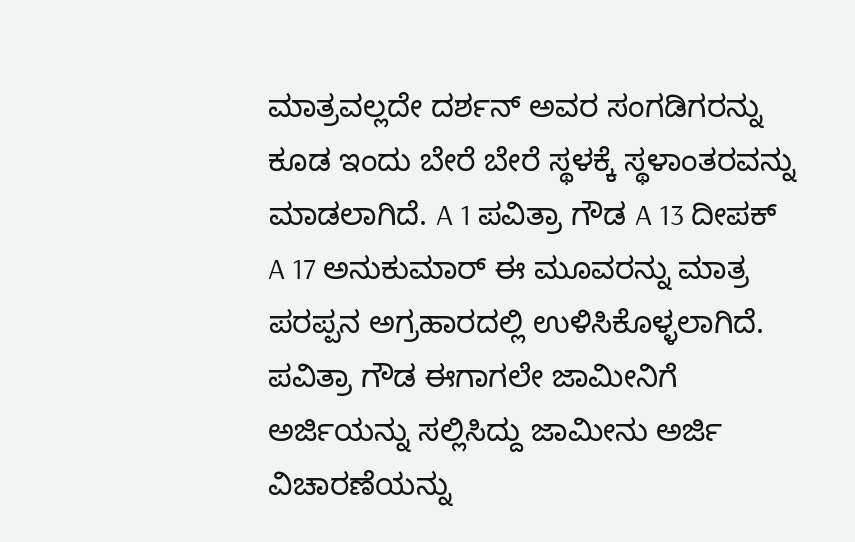ಮಾತ್ರವಲ್ಲದೇ ದರ್ಶನ್ ಅವರ ಸಂಗಡಿಗರನ್ನು ಕೂಡ ಇಂದು ಬೇರೆ ಬೇರೆ ಸ್ಥಳಕ್ಕೆ ಸ್ಥಳಾಂತರವನ್ನು ಮಾಡಲಾಗಿದೆ. A 1 ಪವಿತ್ರಾ ಗೌಡ A 13 ದೀಪಕ್ A 17 ಅನುಕುಮಾರ್ ಈ ಮೂವರನ್ನು ಮಾತ್ರ ಪರಪ್ಪನ ಅಗ್ರಹಾರದಲ್ಲಿ ಉಳಿಸಿಕೊಳ್ಳಲಾಗಿದೆ. ಪವಿತ್ರಾ ಗೌಡ ಈಗಾಗಲೇ ಜಾಮೀನಿಗೆ ಅರ್ಜಿಯನ್ನು ಸಲ್ಲಿಸಿದ್ದು ಜಾಮೀನು ಅರ್ಜಿ ವಿಚಾರಣೆಯನ್ನು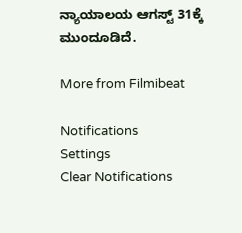ನ್ಯಾಯಾಲಯ ಆಗಸ್ಟ್ 31ಕ್ಕೆ ಮುಂದೂಡಿದೆ.

More from Filmibeat

Notifications
Settings
Clear Notifications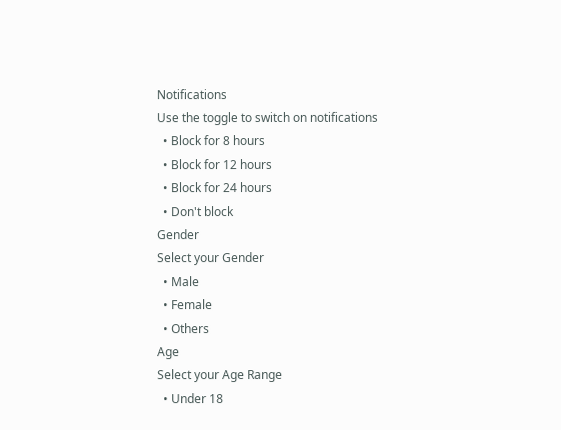Notifications
Use the toggle to switch on notifications
  • Block for 8 hours
  • Block for 12 hours
  • Block for 24 hours
  • Don't block
Gender
Select your Gender
  • Male
  • Female
  • Others
Age
Select your Age Range
  • Under 18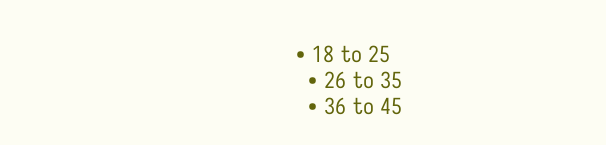• 18 to 25
  • 26 to 35
  • 36 to 45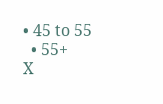• 45 to 55
  • 55+
X